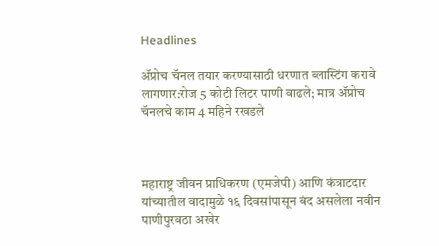Headlines

ॲप्रोच चॅनल तयार करण्यासाठी धरणात ब्लास्टिंग करावे लागणार:रोज 5 कोटी लिटर पाणी वाढले; मात्र ॲप्रोच चॅनलचे काम 4 महिने रखडले



महाराष्ट्र जीवन प्राधिकरण (एमजेपी) आणि कंत्राटदार यांच्यातील वादामुळे १६ दिवसांपासून बंद असलेला नवीन पाणीपुरवठा अखेर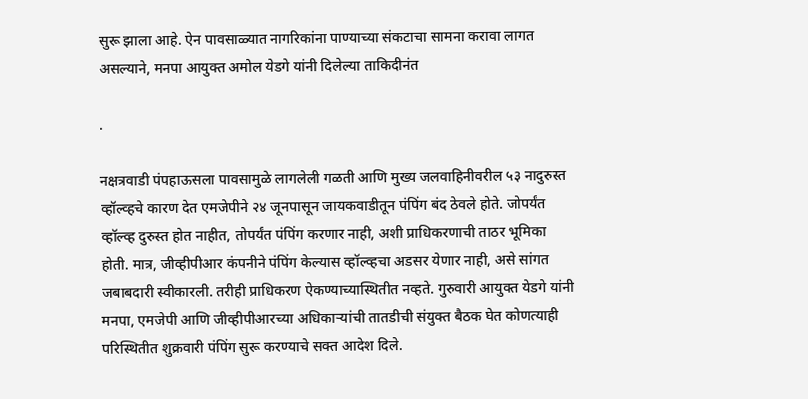सुरू झाला आहे. ऐन पावसाळ्यात नागरिकांना पाण्याच्या संकटाचा सामना करावा लागत असल्याने, मनपा आयुक्त अमोल येडगे यांनी दिलेल्या ताकिदीनंत

.

नक्षत्रवाडी पंपहाऊसला पावसामुळे लागलेली गळती आणि मुख्य जलवाहिनीवरील ५३ नादुरुस्त व्हॉल्व्हचे कारण देत एमजेपीने २४ जूनपासून जायकवाडीतून पंपिंग बंद ठेवले होते. जोपर्यंत व्हॉल्व्ह दुरुस्त होत नाहीत, तोपर्यंत पंपिंग करणार नाही, अशी प्राधिकरणाची ताठर भूमिका होती. मात्र, जीव्हीपीआर कंपनीने पंपिंग केल्यास व्हॉल्व्हचा अडसर येणार नाही, असे सांगत जबाबदारी स्वीकारली. तरीही प्राधिकरण ऐकण्याच्यास्थितीत नव्हते. गुरुवारी आयुक्त येडगे यांनी मनपा, एमजेपी आणि जीव्हीपीआरच्या अधिकाऱ्यांची तातडीची संयुक्त बैठक घेत कोणत्याही परिस्थितीत शुक्रवारी पंपिंग सुरू करण्याचे सक्त आदेश दिले.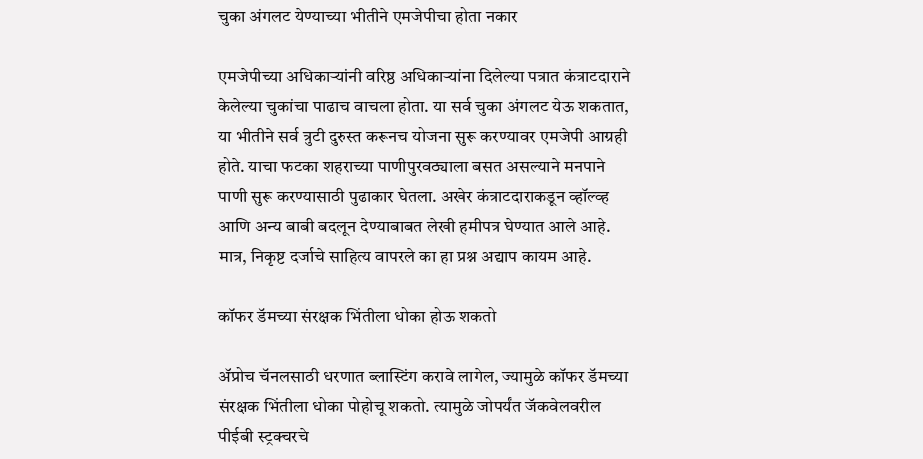चुका अंगलट येण्याच्या भीतीने एमजेपीचा होता नकार

एमजेपीच्या अधिकाऱ्यांनी वरिष्ठ अधिकाऱ्यांना दिलेल्या पत्रात कंत्राटदाराने केलेल्या चुकांचा पाढाच वाचला होता. या सर्व चुका अंगलट येऊ शकतात, या भीतीने सर्व त्रुटी दुरुस्त करूनच योजना सुरू करण्यावर एमजेपी आग्रही होते. याचा फटका शहराच्या पाणीपुरवठ्याला बसत असल्याने मनपाने पाणी सुरू करण्यासाठी पुढाकार घेतला. अखेर कंत्राटदाराकडून व्हॉल्व्ह आणि अन्य बाबी बदलून देण्याबाबत लेखी हमीपत्र घेण्यात आले आहे. मात्र, निकृष्ट दर्जाचे साहित्य वापरले का हा प्रश्न अद्याप कायम आहे.

कॉफर डॅमच्या संरक्षक भिंतीला धोका होऊ शकतो

ॲप्रोच चॅनलसाठी धरणात ब्लास्टिंग करावे लागेल, ज्यामुळे कॉफर डॅमच्या संरक्षक भिंतीला धोका पोहोचू शकतो. त्यामुळे जोपर्यंत जॅकवेलवरील पीईबी स्ट्रक्चरचे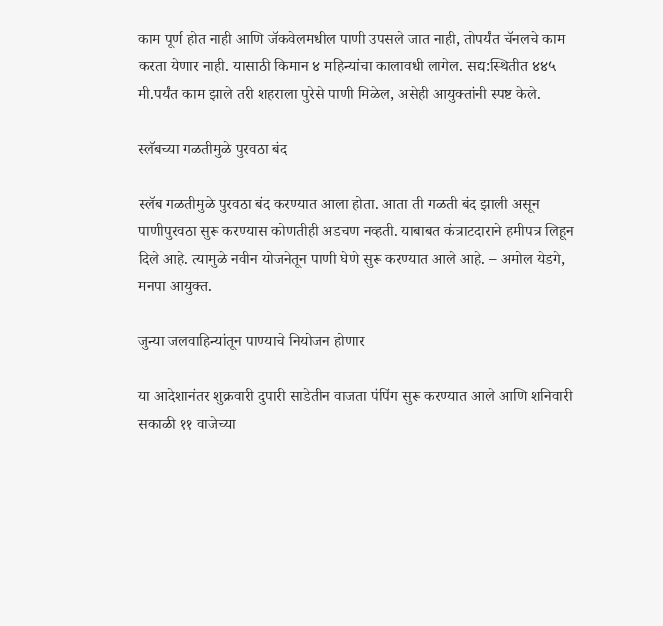काम पूर्ण होत नाही आणि जॅकवेलमधील पाणी उपसले जात नाही, तोपर्यंत चॅनलचे काम करता येणार नाही. यासाठी किमान ४ महिन्यांचा कालावधी लागेल. सद्य:स्थितीत ४४५ मी.पर्यंत काम झाले तरी शहराला पुरेसे पाणी मिळेल, असेही आयुक्तांनी स्पष्ट केले.

स्लॅबच्या गळतीमुळे पुरवठा बंद

स्लॅब गळतीमुळे पुरवठा बंद करण्यात आला होता. आता ती गळती बंद झाली असून पाणीपुरवठा सुरू करण्यास कोणतीही अडचण नव्हती. याबाबत कंत्राटदाराने हमीपत्र लिहून दिले आहे. त्यामुळे नवीन योजनेतून पाणी घेणे सुरू करण्यात आले आहे. – अमोल येडगे, मनपा आयुक्त.

जुन्या जलवाहिन्यांतून पाण्याचे नियोजन होणार

या आदेशानंतर शुक्रवारी दुपारी साडेतीन वाजता पंपिंग सुरू करण्यात आले आणि शनिवारी सकाळी ११ वाजेच्या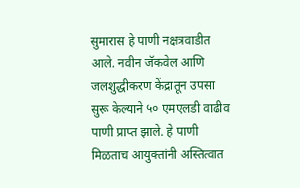सुमारास हे पाणी नक्षत्रवाडीत आले. नवीन जॅकवेल आणि जलशुद्धीकरण केंद्रातून उपसा सुरू केल्याने ५० एमएलडी वाढीव पाणी प्राप्त झाले. हे पाणी मिळताच आयुक्तांनी अस्तित्वात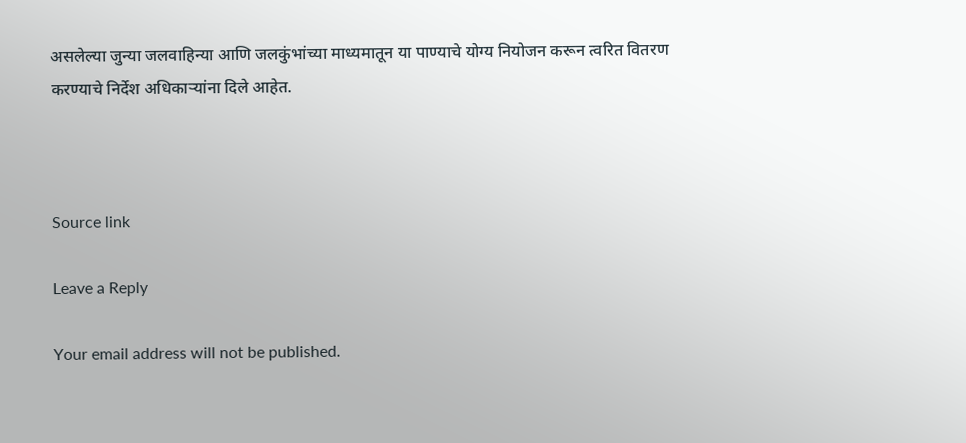असलेल्या जुन्या जलवाहिन्या आणि जलकुंभांच्या माध्यमातून या पाण्याचे योग्य नियोजन करून त्वरित वितरण करण्याचे निर्देश अधिकाऱ्यांना दिले आहेत.



Source link

Leave a Reply

Your email address will not be published.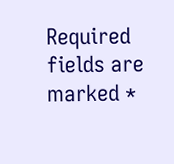Required fields are marked *